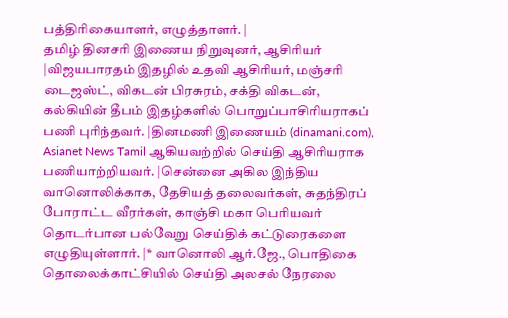பத்திரிகையாளர், எழுத்தாளர். |
தமிழ் தினசரி இணைய நிறுவுனர், ஆசிரியர் |விஜயபாரதம் இதழில் உதவி ஆசிரியர், மஞ்சரி டைஜஸ்ட், விகடன் பிரசுரம், சக்தி விகடன், கல்கியின் தீபம் இதழ்களில் பொறுப்பாசிரியராகப் பணி புரிந்தவர். |தினமணி இணையம் (dinamani.com), Asianet News Tamil ஆகியவற்றில் செய்தி ஆசிரியராக பணியாற்றியவர். |சென்னை அகில இந்திய வானொலிக்காக, தேசியத் தலைவர்கள், சுதந்திரப் போராட்ட வீரர்கள், காஞ்சி மகா பெரியவர் தொடர்பான பல்வேறு செய்திக் கட்டுரைகளை எழுதியுள்ளார். |* வானொலி ஆர்.ஜே., பொதிகை தொலைக்காட்சியில் செய்தி அலசல் நேரலை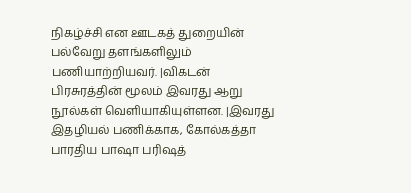நிகழ்ச்சி என ஊடகத் துறையின் பல்வேறு தளங்களிலும் பணியாற்றியவர். |விகடன் பிரசுரத்தின் மூலம் இவரது ஆறு நூல்கள் வெளியாகியுள்ளன. |இவரது இதழியல் பணிக்காக, கோல்கத்தா பாரதிய பாஷா பரிஷத்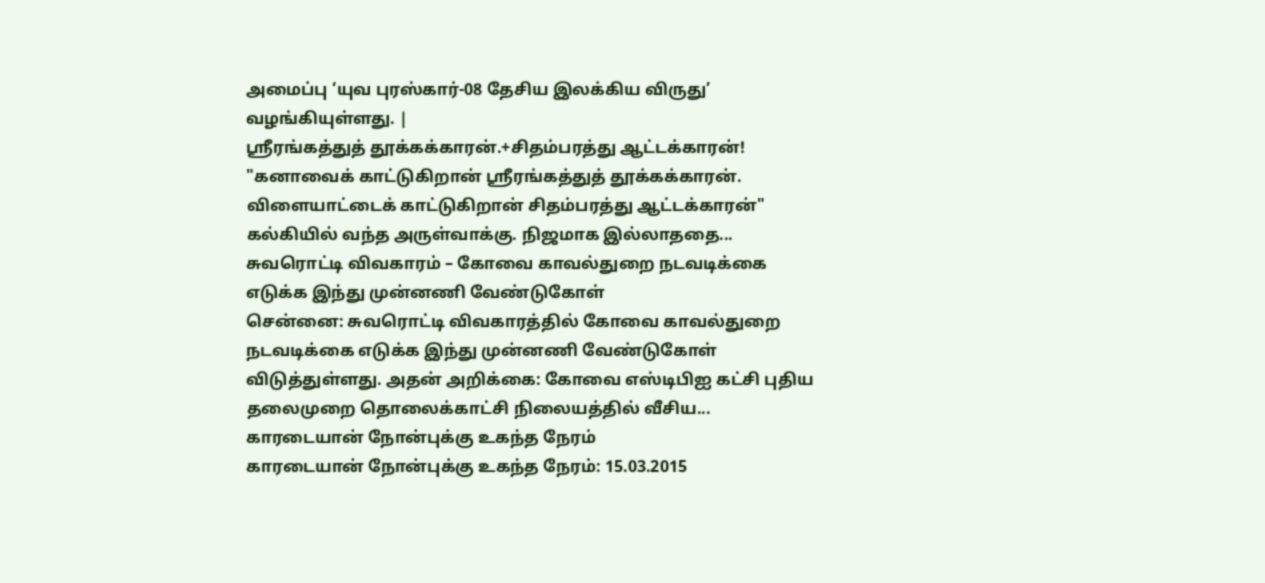அமைப்பு ‘யுவ புரஸ்கார்-08 தேசிய இலக்கிய விருது’ வழங்கியுள்ளது. |
ஸ்ரீரங்கத்துத் தூக்கக்காரன்.+சிதம்பரத்து ஆட்டக்காரன்!
"கனாவைக் காட்டுகிறான் ஸ்ரீரங்கத்துத் தூக்கக்காரன். விளையாட்டைக் காட்டுகிறான் சிதம்பரத்து ஆட்டக்காரன்" கல்கியில் வந்த அருள்வாக்கு. நிஜமாக இல்லாததை...
சுவரொட்டி விவகாரம் – கோவை காவல்துறை நடவடிக்கை எடுக்க இந்து முன்னணி வேண்டுகோள்
சென்னை: சுவரொட்டி விவகாரத்தில் கோவை காவல்துறை நடவடிக்கை எடுக்க இந்து முன்னணி வேண்டுகோள் விடுத்துள்ளது. அதன் அறிக்கை: கோவை எஸ்டிபிஐ கட்சி புதிய தலைமுறை தொலைக்காட்சி நிலையத்தில் வீசிய...
காரடையான் நோன்புக்கு உகந்த நேரம்
காரடையான் நோன்புக்கு உகந்த நேரம்: 15.03.2015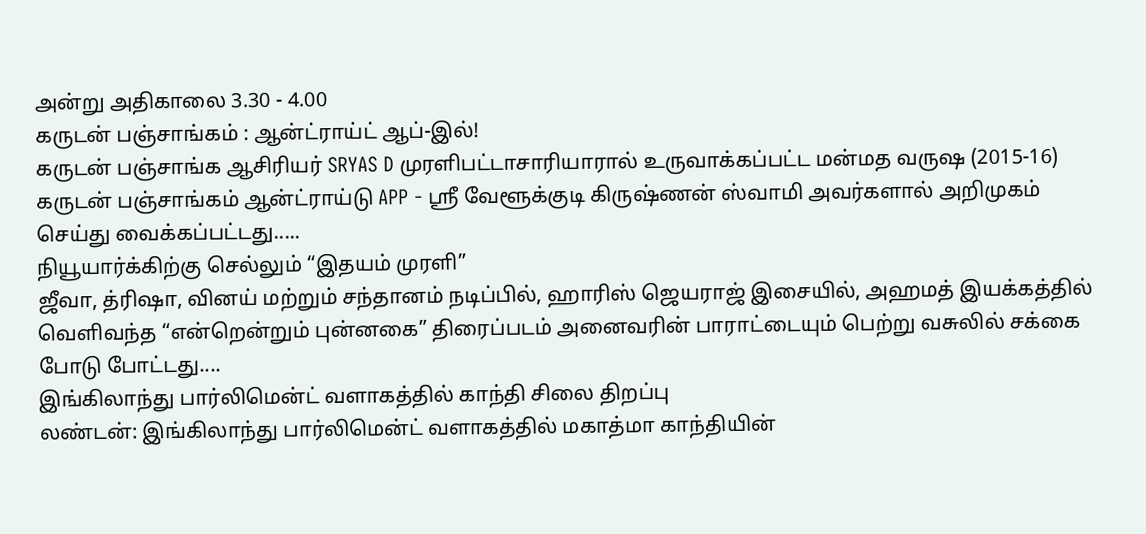அன்று அதிகாலை 3.30 - 4.00
கருடன் பஞ்சாங்கம் : ஆன்ட்ராய்ட் ஆப்-இல்!
கருடன் பஞ்சாங்க ஆசிரியர் SRYAS D முரளிபட்டாசாரியாரால் உருவாக்கப்பட்ட மன்மத வருஷ (2015-16) கருடன் பஞ்சாங்கம் ஆன்ட்ராய்டு APP - ஸ்ரீ வேளூக்குடி கிருஷ்ணன் ஸ்வாமி அவர்களால் அறிமுகம் செய்து வைக்கப்பட்டது.....
நியூயார்க்கிற்கு செல்லும் “இதயம் முரளி”
ஜீவா, த்ரிஷா, வினய் மற்றும் சந்தானம் நடிப்பில், ஹாரிஸ் ஜெயராஜ் இசையில், அஹமத் இயக்கத்தில் வெளிவந்த “என்றென்றும் புன்னகை” திரைப்படம் அனைவரின் பாராட்டையும் பெற்று வசுலில் சக்கை போடு போட்டது....
இங்கிலாந்து பார்லிமென்ட் வளாகத்தில் காந்தி சிலை திறப்பு
லண்டன்: இங்கிலாந்து பார்லிமென்ட் வளாகத்தில் மகாத்மா காந்தியின்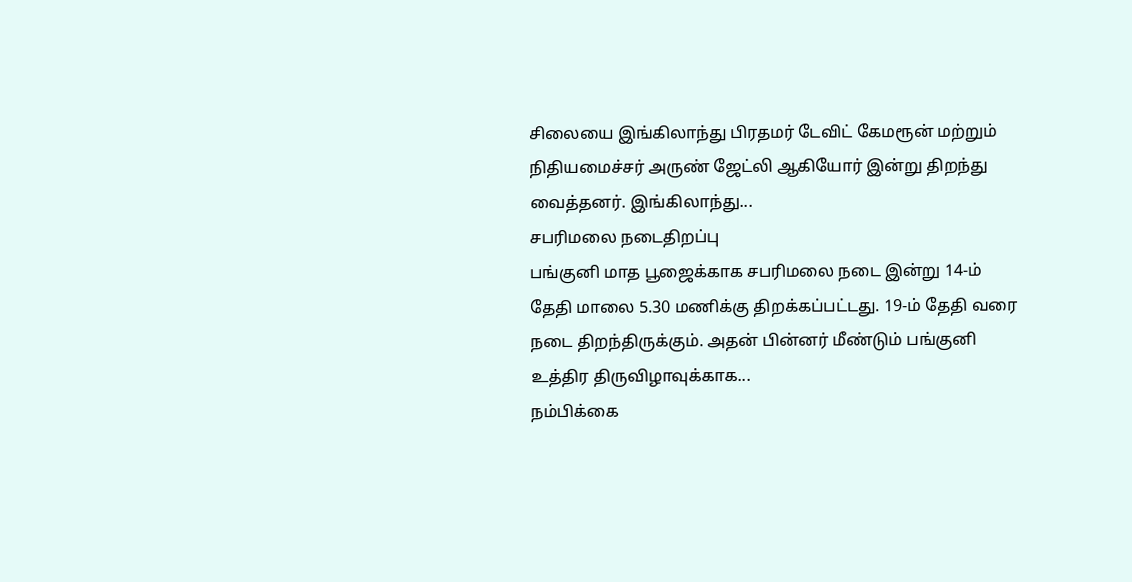சிலையை இங்கிலாந்து பிரதமர் டேவிட் கேமரூன் மற்றும் நிதியமைச்சர் அருண் ஜேட்லி ஆகியோர் இன்று திறந்து வைத்தனர். இங்கிலாந்து...
சபரிமலை நடைதிறப்பு
பங்குனி மாத பூஜைக்காக சபரிமலை நடை இன்று 14-ம் தேதி மாலை 5.30 மணிக்கு திறக்கப்பட்டது. 19-ம் தேதி வரை நடை திறந்திருக்கும். அதன் பின்னர் மீண்டும் பங்குனி உத்திர திருவிழாவுக்காக...
நம்பிக்கை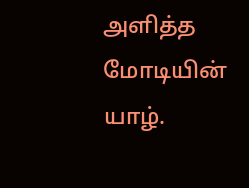அளித்த மோடியின் யாழ்.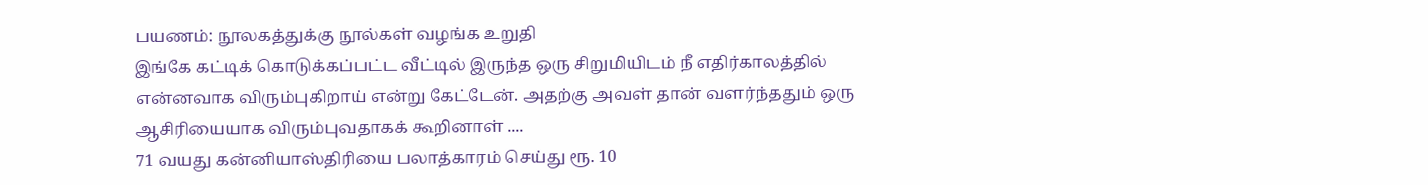பயணம்: நூலகத்துக்கு நூல்கள் வழங்க உறுதி
இங்கே கட்டிக் கொடுக்கப்பட்ட வீட்டில் இருந்த ஒரு சிறுமியிடம் நீ எதிர்காலத்தில் என்னவாக விரும்புகிறாய் என்று கேட்டேன். அதற்கு அவள் தான் வளர்ந்ததும் ஒரு ஆசிரியையாக விரும்புவதாகக் கூறினாள் ....
71 வயது கன்னியாஸ்திரியை பலாத்காரம் செய்து ரூ. 10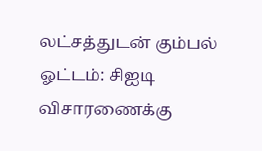லட்சத்துடன் கும்பல் ஓட்டம்: சிஐடி விசாரணைக்கு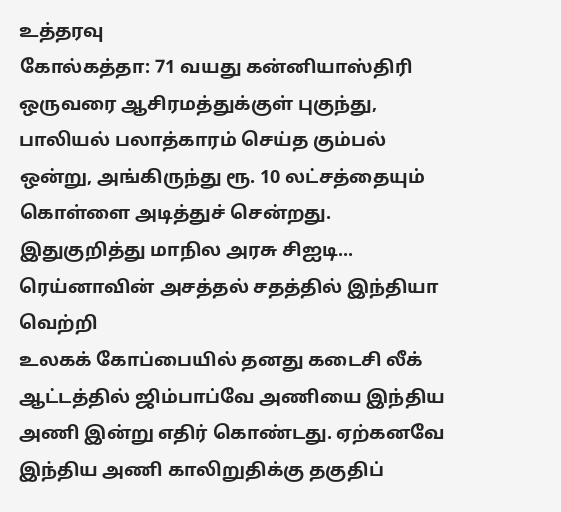உத்தரவு
கோல்கத்தா: 71 வயது கன்னியாஸ்திரி ஒருவரை ஆசிரமத்துக்குள் புகுந்து, பாலியல் பலாத்காரம் செய்த கும்பல் ஒன்று, அங்கிருந்து ரூ. 10 லட்சத்தையும் கொள்ளை அடித்துச் சென்றது. இதுகுறித்து மாநில அரசு சிஐடி...
ரெய்னாவின் அசத்தல் சதத்தில் இந்தியா வெற்றி
உலகக் கோப்பையில் தனது கடைசி லீக் ஆட்டத்தில் ஜிம்பாப்வே அணியை இந்திய அணி இன்று எதிர் கொண்டது. ஏற்கனவே இந்திய அணி காலிறுதிக்கு தகுதிப்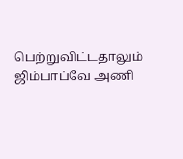பெற்றுவிட்டதாலும் ஜிம்பாப்வே அணி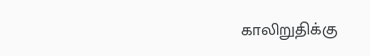காலிறுதிக்கு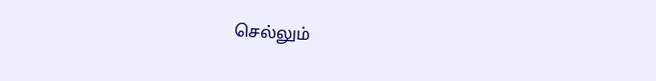செல்லும்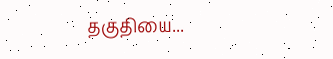தகுதியை...